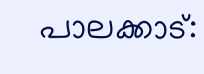പാലക്കാട്: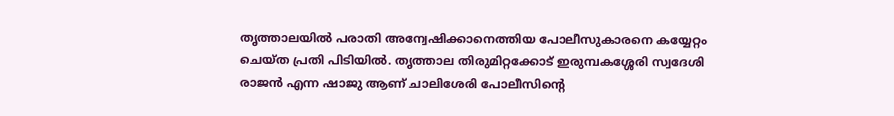തൃത്താലയിൽ പരാതി അന്വേഷിക്കാനെത്തിയ പോലീസുകാരനെ കയ്യേറ്റം ചെയ്ത പ്രതി പിടിയിൽ. തൃത്താല തിരുമിറ്റക്കോട് ഇരുമ്പകശ്ശേരി സ്വദേശി രാജൻ എന്ന ഷാജു ആണ് ചാലിശേരി പോലീസിൻ്റെ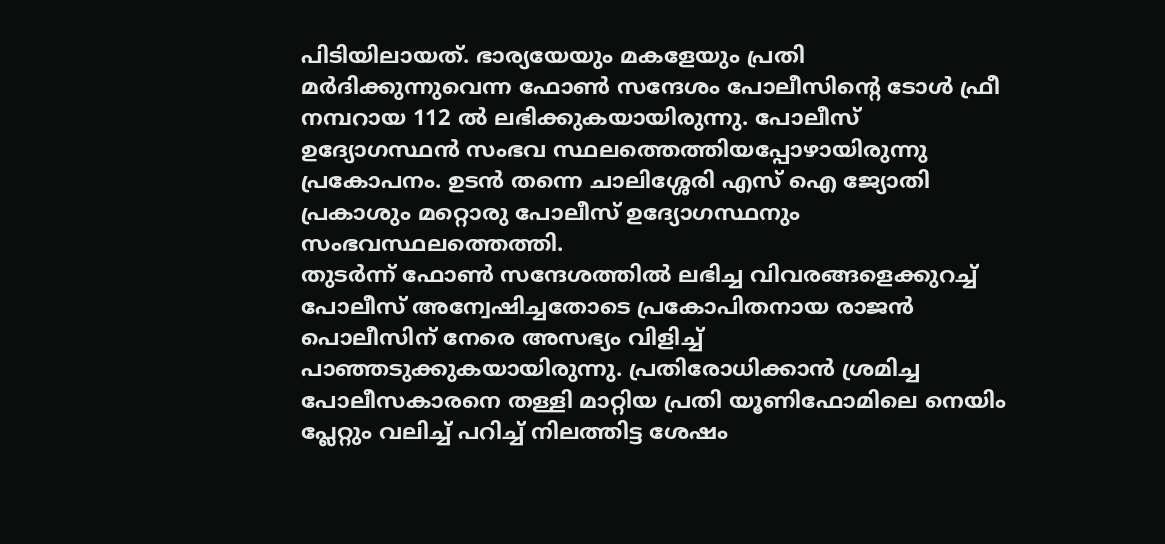പിടിയിലായത്. ഭാര്യയേയും മകളേയും പ്രതി മർദിക്കുന്നുവെന്ന ഫോൺ സന്ദേശം പോലീസിൻ്റെ ടോൾ ഫ്രീ നമ്പറായ 112 ൽ ലഭിക്കുകയായിരുന്നു. പോലീസ് ഉദ്യോഗസ്ഥൻ സംഭവ സ്ഥലത്തെത്തിയപ്പോഴായിരുന്നു പ്രകോപനം. ഉടൻ തന്നെ ചാലിശ്ശേരി എസ് ഐ ജ്യോതി പ്രകാശും മറ്റൊരു പോലീസ് ഉദ്യോഗസ്ഥനും സംഭവസ്ഥലത്തെത്തി.
തുടർന്ന് ഫോൺ സന്ദേശത്തിൽ ലഭിച്ച വിവരങ്ങളെക്കുറച്ച് പോലീസ് അന്വേഷിച്ചതോടെ പ്രകോപിതനായ രാജൻ പൊലീസിന് നേരെ അസഭ്യം വിളിച്ച് പാഞ്ഞടുക്കുകയായിരുന്നു. പ്രതിരോധിക്കാൻ ശ്രമിച്ച പോലീസകാരനെ തള്ളി മാറ്റിയ പ്രതി യൂണിഫോമിലെ നെയിം പ്ലേറ്റും വലിച്ച് പറിച്ച് നിലത്തിട്ട ശേഷം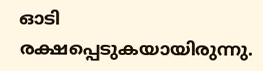ഓടി രക്ഷപ്പെടുകയായിരുന്നു.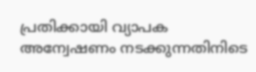പ്രതിക്കായി വ്യാപക അന്വേഷണം നടക്കുന്നതിനിടെ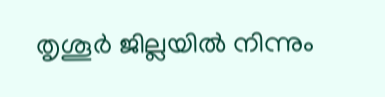തൃശൂർ ജില്ലയിൽ നിന്നും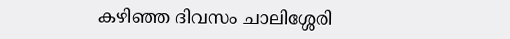കഴിഞ്ഞ ദിവസം ചാലിശ്ശേരി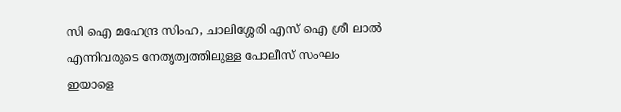സി ഐ മഹേന്ദ്ര സിംഹ, ചാലിശ്ശേരി എസ് ഐ ശ്രീ ലാൽ എന്നിവരുടെ നേതൃത്വത്തിലുള്ള പോലീസ് സംഘം ഇയാളെ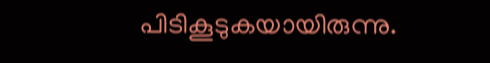പിടികൂടുകയായിരുന്നു.